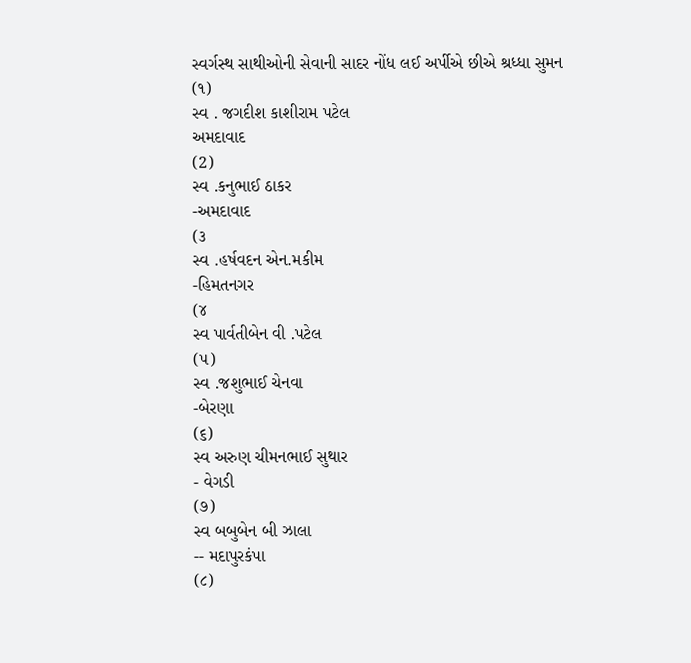સ્વર્ગસ્થ સાથીઓની સેવાની સાદર નોંધ લઈ અર્પીએ છીએ શ્રધ્ધા સુમન
(૧)
સ્વ . જગદીશ કાશીરામ પટેલ
અમદાવાદ
(2)
સ્વ .કનુભાઈ ઠાકર
-અમદાવાદ
(૩
સ્વ .હર્ષવદન એન.મકીમ
-હિમતનગર
(૪
સ્વ પાર્વતીબેન વી .પટેલ
(૫)
સ્વ .જશુભાઈ ચેનવા
-બેરણા
(૬)
સ્વ અરુણ ચીમનભાઈ સુથાર
- વેગડી
(૭)
સ્વ બબુબેન બી ઝાલા
-- મદાપુરકંપા
(૮)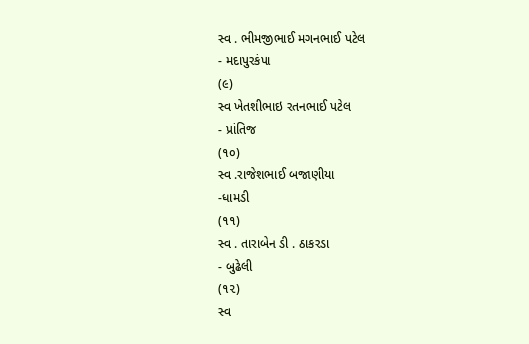સ્વ . ભીમજીભાઈ મગનભાઈ પટેલ
- મદાપુરકંપા
(૯)
સ્વ ખેતશીભાઇ રતનભાઈ પટેલ
- પ્રાંતિજ
(૧૦)
સ્વ .રાજેશભાઈ બજાણીયા
-ધામડી
(૧૧)
સ્વ . તારાબેન ડી . ઠાકરડા
- બુઢેલી
(૧૨)
સ્વ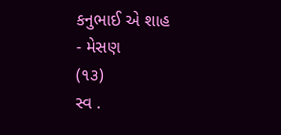કનુભાઈ એ શાહ
- મેસણ
(૧૩)
સ્વ .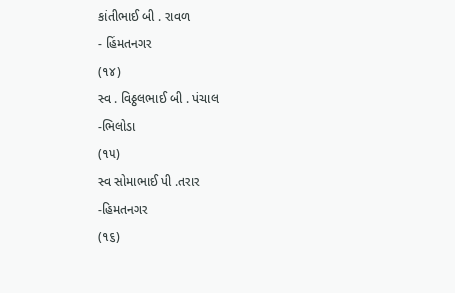કાંતીભાઈ બી . રાવળ
- હિંમતનગર
(૧૪)
સ્વ . વિઠ્ઠલભાઈ બી . પંચાલ
-ભિલોડા
(૧૫)
સ્વ સોમાભાઈ પી .તરાર
-હિમતનગર
(૧૬)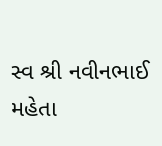સ્વ શ્રી નવીનભાઈ મહેતા